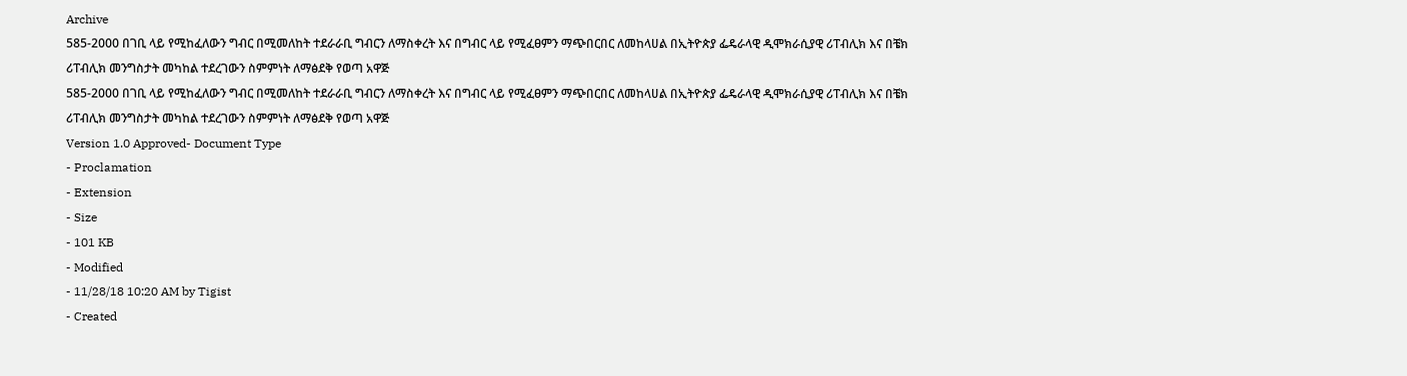Archive
585-2000 በገቢ ላይ የሚከፈለውን ግብር በሚመለከት ተደራራቢ ግብርን ለማስቀረት እና በግብር ላይ የሚፈፀምን ማጭበርበር ለመከላሀል በኢትዮጵያ ፌዴራላዊ ዲሞክራሲያዊ ሪፐብሊክ እና በቼክ ሪፐብሊክ መንግስታት መካከል ተደረገውን ስምምነት ለማፅደቅ የወጣ አዋጅ
585-2000 በገቢ ላይ የሚከፈለውን ግብር በሚመለከት ተደራራቢ ግብርን ለማስቀረት እና በግብር ላይ የሚፈፀምን ማጭበርበር ለመከላሀል በኢትዮጵያ ፌዴራላዊ ዲሞክራሲያዊ ሪፐብሊክ እና በቼክ ሪፐብሊክ መንግስታት መካከል ተደረገውን ስምምነት ለማፅደቅ የወጣ አዋጅ
Version 1.0 Approved- Document Type
- Proclamation
- Extension
- Size
- 101 KB
- Modified
- 11/28/18 10:20 AM by Tigist
- Created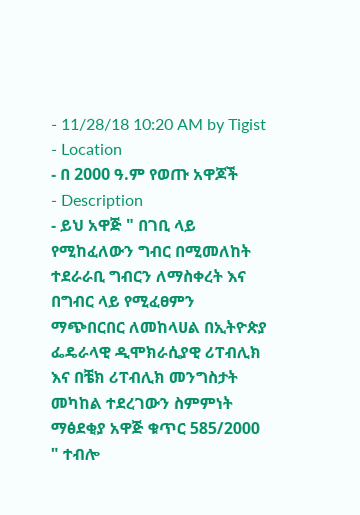- 11/28/18 10:20 AM by Tigist
- Location
- በ 2000 ዓ.ም የወጡ አዋጆች
- Description
- ይህ አዋጅ " በገቢ ላይ የሚከፈለውን ግብር በሚመለከት ተደራራቢ ግብርን ለማስቀረት እና በግብር ላይ የሚፈፀምን ማጭበርበር ለመከላሀል በኢትዮጵያ ፌዴራላዊ ዲሞክራሲያዊ ሪፐብሊክ እና በቼክ ሪፐብሊክ መንግስታት መካከል ተደረገውን ስምምነት ማፅደቂያ አዋጅ ቁጥር 585/2000 " ተብሎ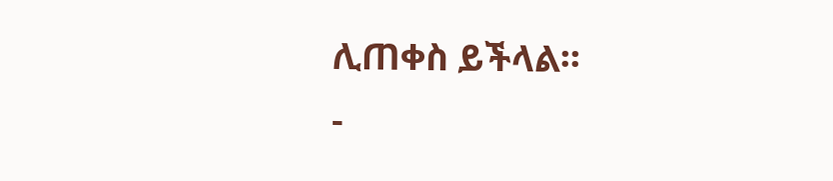ሊጠቀስ ይችላል፡፡
-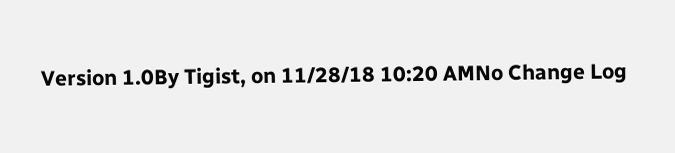Version 1.0By Tigist, on 11/28/18 10:20 AMNo Change Log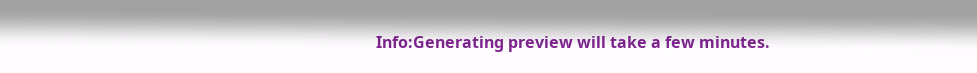Info:Generating preview will take a few minutes.